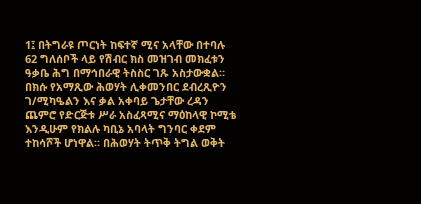1፤ በትግራዩ ጦርነት ከፍተኛ ሚና አላቸው በተባሉ 62 ግለሰቦች ላይ የሽብር ክስ መዝገብ መክፈቱን ዓቃቤ ሕግ በማኅበራዊ ትስስር ገጹ አስታውቋል። በክሱ የአማጺው ሕወሃት ሊቀመንበር ደብረጺዮን ገ/ሚካዔልን እና ቃል አቀባይ ጌታቸው ረዳን ጨምሮ የድርጅቱ ሥራ አስፈጻሚና ማዕከላዊ ኮሚቴ እንዲሁም የክልሉ ካቢኔ አባላት ግንባር ቀደም ተከሳሾች ሆነዋል። በሕወሃት ትጥቅ ትግል ወቅት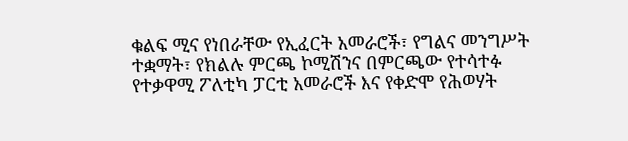ቁልፍ ሚና የነበራቸው የኢፈርት አመራሮች፣ የግልና መንግሥት ተቋማት፣ የክልሉ ምርጫ ኮሚሽንና በምርጫው የተሳተፉ የተቃዋሚ ፖለቲካ ፓርቲ አመራሮች እና የቀድሞ የሕወሃት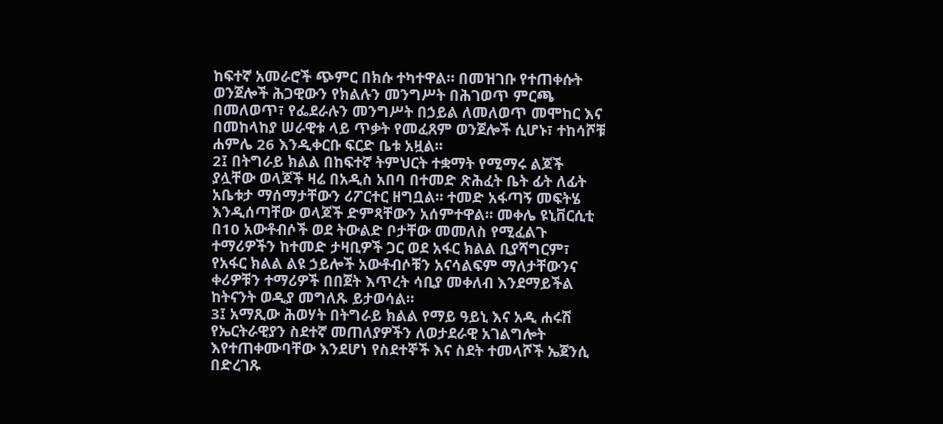ከፍተኛ አመራሮች ጭምር በክሱ ተካተዋል። በመዝገቡ የተጠቀሱት ወንጀሎች ሕጋዊውን የክልሉን መንግሥት በሕገወጥ ምርጫ በመለወጥ፣ የፌደራሉን መንግሥት በኃይል ለመለወጥ መሞከር እና በመከላከያ ሠራዊቱ ላይ ጥቃት የመፈጸም ወንጀሎች ሲሆኑ፣ ተከሳሾቹ ሐምሌ 26 እንዲቀርቡ ፍርድ ቤቱ አዟል።
2፤ በትግራይ ክልል በከፍተኛ ትምህርት ተቋማት የሚማሩ ልጆች ያሏቸው ወላጆች ዛሬ በአዲስ አበባ በተመድ ጽሕፈት ቤት ፊት ለፊት አቤቱታ ማሰማታቸውን ሪፖርተር ዘግቧል። ተመድ አፋጣኝ መፍትሄ እንዲሰጣቸው ወላጆች ድምጻቸውን አሰምተዋል። መቀሌ ዩኒቨርሲቲ በ10 አውቶብሶች ወደ ትውልድ ቦታቸው መመለስ የሚፈልጉ ተማሪዎችን ከተመድ ታዛቢዎች ጋር ወደ አፋር ክልል ቢያሻግርም፣ የአፋር ክልል ልዩ ኃይሎች አውቶብሶቹን አናሳልፍም ማለታቸውንና ቀሪዎቹን ተማሪዎች በበጀት እጥረት ሳቢያ መቀለብ እንደማይችል ከትናንት ወዲያ መግለጹ ይታወሳል።
3፤ አማጺው ሕወሃት በትግራይ ክልል የማይ ዓይኒ እና አዲ ሐሩሽ የኤርትራዊያን ስደተኛ መጠለያዎችን ለወታደራዊ አገልግሎት እየተጠቀሙባቸው እንደሆነ የስደተኞች እና ስደት ተመላሾች ኤጀንሲ በድረገጹ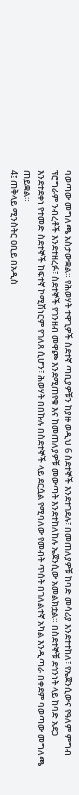ባወጣው መግለጫ አስታውቋል። የሕወሃት ተዋጊዎች ስደተኛ ጣቢያዎቹን ከያዙ ወዲህ 6 ስደተኞች እንደተገደሉ፣ በመጠለያዎቹ ከባድ መሳሪያ እንደተተከለ፣ የኤጀንሲውና የዓለም ምግብ ፕሮግራም ንብረቶች እንደተዘረፉ፣ ስደተኞች የገንዘብ መዋጮ እንደሚጠየቁ እና ከመጠለያዎቹ መውጣት እንደተከለከሉ ኤጀንሲው አመልክቷል። በስደተኞቹ ደኅንነት ላይ ከባድ አደጋ እንደተደቀነ የተመድ ስደተኞች ከፍተኛ ኮሚሽነርም የገለጸ ሲሆን፣ ሕወሃት በበኩሉ በስደተኞች ላይ ደርሷል የሚባለው የመብት ጥሰት በገለልተኛ አካል እንዲጣራ በቀደም ባወጣው መግለጫ ጠይቋል።
4፤ ጠቅላይ ሚንስትር ዐቢይ በአዲስ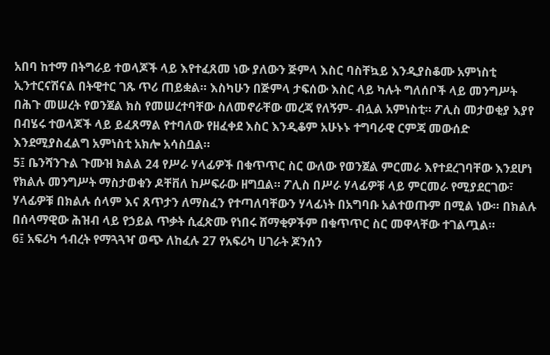አበባ ከተማ በትግራይ ተወላጆች ላይ እየተፈጸመ ነው ያለውን ጅምላ እስር ባስቸኳይ እንዲያስቆሙ አምነስቲ ኢንተርናሽናል በትዊተር ገጹ ጥሪ ጠይቋል። እስካሁን በጅምላ ታፍሰው እስር ላይ ካሉት ግለሰቦች ላይ መንግሥት በሕጉ መሠረት የወንጀል ክስ የመሠረተባቸው ስለመኖራቸው መረጃ የለኝም- ብሏል አምነስቲ። ፖሊስ መታወቂያ እያየ በብሄሩ ተወላጆች ላይ ይፈጸማል የተባለው የዘፈቀደ እስር እንዲቆም አሁኑኑ ተግባራዊ ርምጃ መውሰድ እንደሚያስፈልግ አምነስቲ አክሎ አሳስቧል።
5፤ ቤንሻንጉል ጉሙዝ ክልል 24 የሥራ ሃላፊዎች በቁጥጥር ስር ውለው የወንጀል ምርመራ እየተደረገባቸው እንደሆነ የክልሉ መንግሥት ማስታወቁን ዶቸቨለ ከሥፍራው ዘግቧል። ፖሊስ በሥራ ሃላፊዎቹ ላይ ምርመራ የሚያደርገው፣ ሃላፊዎቹ በክልሉ ሰላም እና ጸጥታን ለማስፈን የተጣለባቸውን ሃላፊነት በአግባቡ አልተወጡም በሚል ነው። በክልሉ በሰላማዊው ሕዝብ ላይ የኃይል ጥቃት ሲፈጽሙ የነበሩ ሸማቂዎችም በቁጥጥር ስር መዋላቸው ተገልጧል።
6፤ አፍሪካ ኅብረት የማጓጓዣ ወጭ ለከፈሉ 27 የአፍሪካ ሀገራት ጆንሰን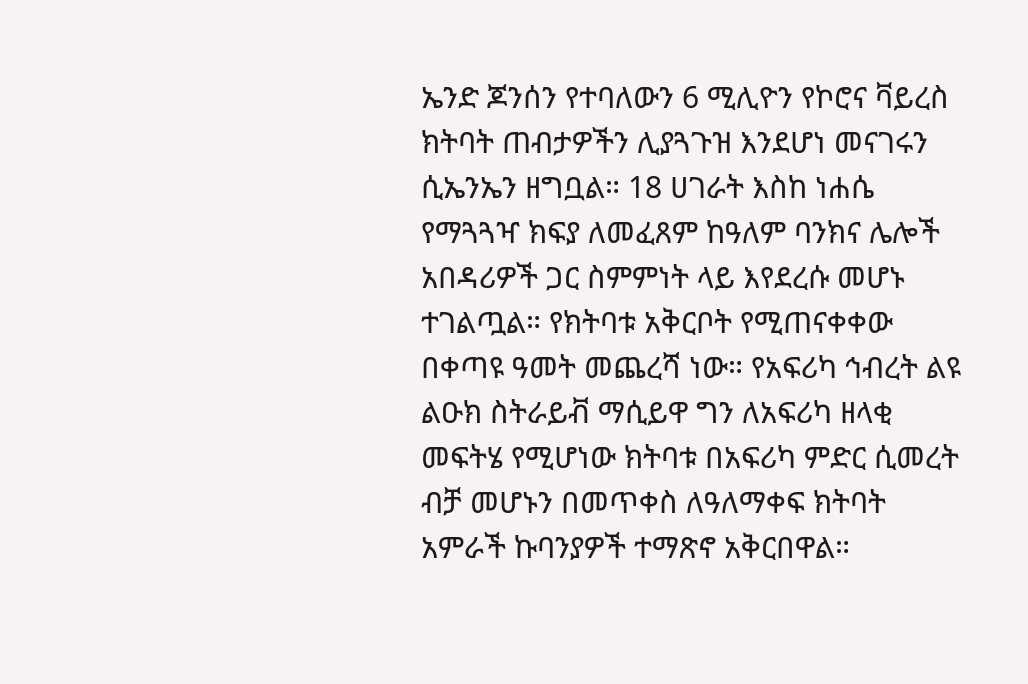ኤንድ ጆንሰን የተባለውን 6 ሚሊዮን የኮሮና ቫይረስ ክትባት ጠብታዎችን ሊያጓጉዝ እንደሆነ መናገሩን ሲኤንኤን ዘግቧል። 18 ሀገራት እስከ ነሐሴ የማጓጓዣ ክፍያ ለመፈጸም ከዓለም ባንክና ሌሎች አበዳሪዎች ጋር ስምምነት ላይ እየደረሱ መሆኑ ተገልጧል። የክትባቱ አቅርቦት የሚጠናቀቀው በቀጣዩ ዓመት መጨረሻ ነው። የአፍሪካ ኅብረት ልዩ ልዑክ ስትራይቭ ማሲይዋ ግን ለአፍሪካ ዘላቂ መፍትሄ የሚሆነው ክትባቱ በአፍሪካ ምድር ሲመረት ብቻ መሆኑን በመጥቀስ ለዓለማቀፍ ክትባት አምራች ኩባንያዎች ተማጽኖ አቅርበዋል።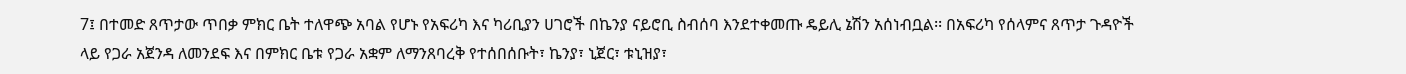7፤ በተመድ ጸጥታው ጥበቃ ምክር ቤት ተለዋጭ አባል የሆኑ የአፍሪካ እና ካሪቢያን ሀገሮች በኬንያ ናይሮቢ ስብሰባ እንደተቀመጡ ዴይሊ ኔሽን አሰነብቧል፡፡ በአፍሪካ የሰላምና ጸጥታ ጉዳዮች ላይ የጋራ አጀንዳ ለመንደፍ እና በምክር ቤቱ የጋራ አቋም ለማንጸባረቅ የተሰበሰቡት፣ ኬንያ፣ ኒጀር፣ ቱኒዝያ፣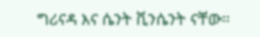ግሪናዳ እና ሴንት ቪንሴንት ናቸው።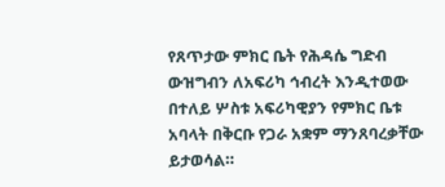የጸጥታው ምክር ቤት የሕዳሴ ግድብ ውዝግብን ለአፍሪካ ኅብረት እንዲተወው በተለይ ሦስቱ አፍሪካዊያን የምክር ቤቱ አባላት በቅርቡ የጋራ አቋም ማንጸባረቃቸው ይታወሳል።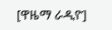[ዋዜማ ራዲዮ]